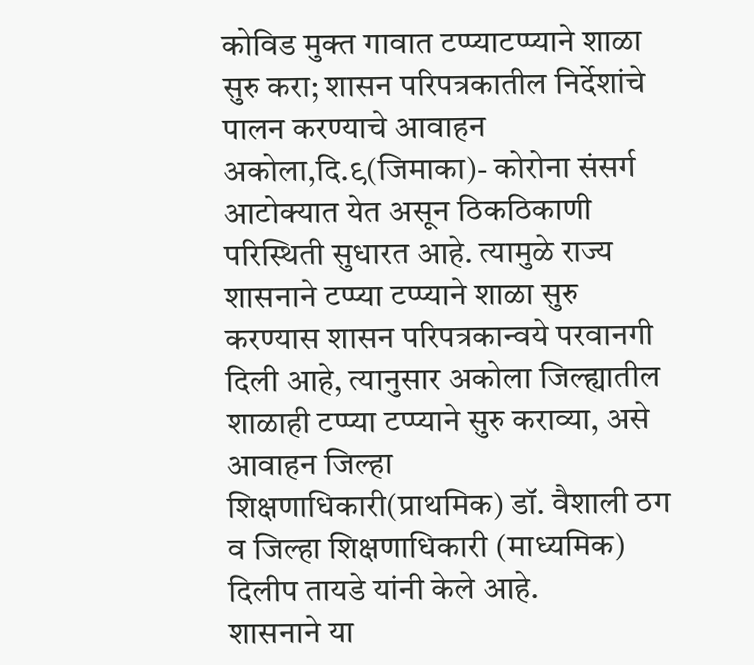कोविड मुक्त गावात टप्प्याटप्प्याने शाळा सुरु करा; शासन परिपत्रकातील निर्देशांचे पालन करण्याचे आवाहन
अकोला,दि.९(जिमाका)- कोरोना संसर्ग आटोक्यात येत असून ठिकठिकाणी परिस्थिती सुधारत आहे. त्यामुळे राज्य शासनाने टप्प्या टप्प्याने शाळा सुरु करण्यास शासन परिपत्रकान्वये परवानगी दिली आहे, त्यानुसार अकोला जिल्ह्यातील शाळाही टप्प्या टप्प्याने सुरु कराव्या, असे आवाहन जिल्हा शिक्षणाधिकारी(प्राथमिक) डॉ. वैशाली ठग व जिल्हा शिक्षणाधिकारी (माध्यमिक) दिलीप तायडे यांनी केले आहे.
शासनाने या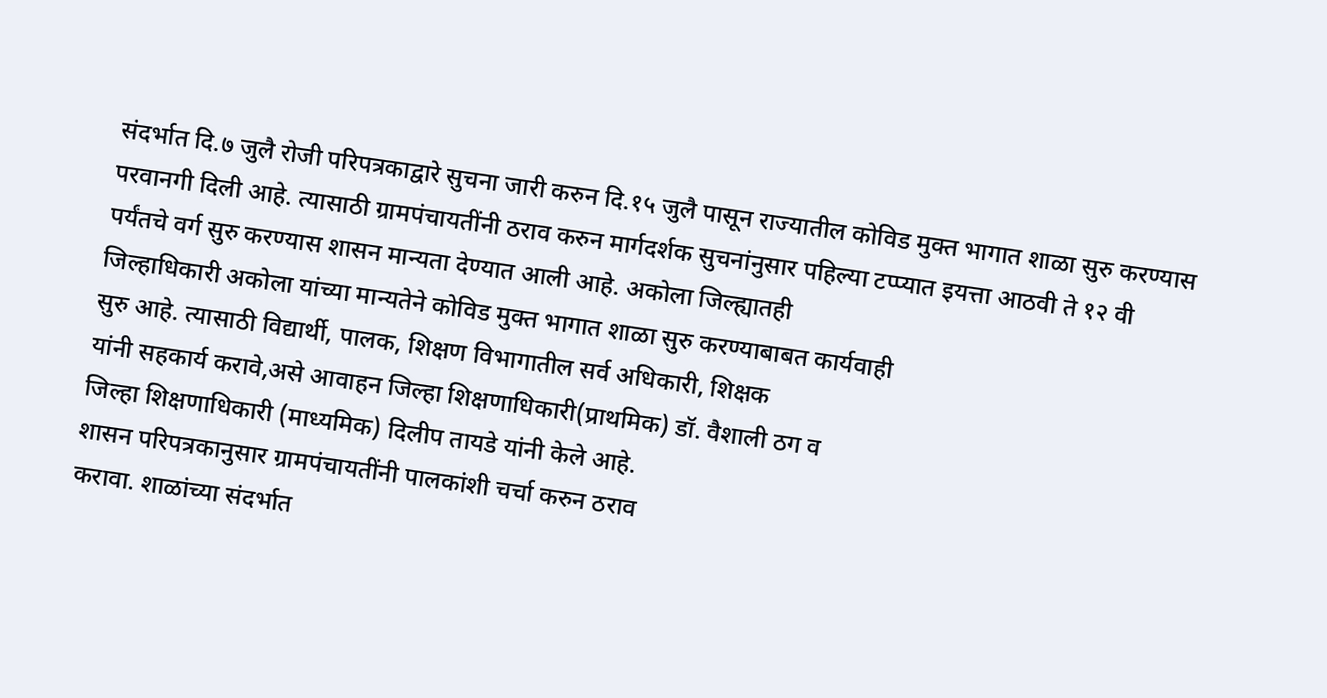संदर्भात दि.७ जुलै रोजी परिपत्रकाद्वारे सुचना जारी करुन दि.१५ जुलै पासून राज्यातील कोविड मुक्त भागात शाळा सुरु करण्यास
परवानगी दिली आहे. त्यासाठी ग्रामपंचायतींनी ठराव करुन मार्गदर्शक सुचनांनुसार पहिल्या टप्प्यात इयत्ता आठवी ते १२ वी
पर्यंतचे वर्ग सुरु करण्यास शासन मान्यता देण्यात आली आहे. अकोला जिल्ह्यातही
जिल्हाधिकारी अकोला यांच्या मान्यतेने कोविड मुक्त भागात शाळा सुरु करण्याबाबत कार्यवाही
सुरु आहे. त्यासाठी विद्यार्थी, पालक, शिक्षण विभागातील सर्व अधिकारी, शिक्षक
यांनी सहकार्य करावे,असे आवाहन जिल्हा शिक्षणाधिकारी(प्राथमिक) डॉ. वैशाली ठग व
जिल्हा शिक्षणाधिकारी (माध्यमिक) दिलीप तायडे यांनी केले आहे.
शासन परिपत्रकानुसार ग्रामपंचायतींनी पालकांशी चर्चा करुन ठराव
करावा. शाळांच्या संदर्भात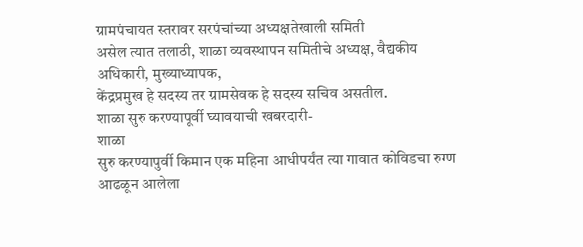ग्रामपंचायत स्तरावर सरपंचांच्या अध्यक्षतेखाली समिती
असेल त्यात तलाठी, शाळा व्यवस्थापन समितीचे अध्यक्ष, वैद्यकीय अधिकारी, मुख्याध्यापक,
केंद्रप्रमुख हे सदस्य तर ग्रामसेवक हे सदस्य सचिव असतील.
शाळा सुरु करण्यापूर्वी घ्यावयाची खबरदारी-
शाळा
सुरु करण्यापुर्वी किमान एक महिना आधीपर्यंत त्या गावात कोविडचा रुग्ण आढळून आलेला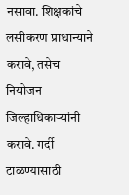नसावा. शिक्षकांचे लसीकरण प्राधान्याने करावे, तसेच नियोजन जिल्हाधिकाऱ्यांनी
करावे. गर्दी टाळण्यासाठी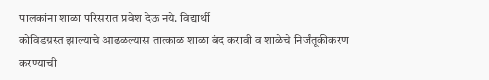पालकांना शाळा परिसरात प्रवेश देऊ नये. विद्यार्थी
कोविडग्रस्त झाल्याचे आढळल्यास तात्काळ शाळा बंद करावी व शाळेचे निर्जंतूकीकरण
करण्याची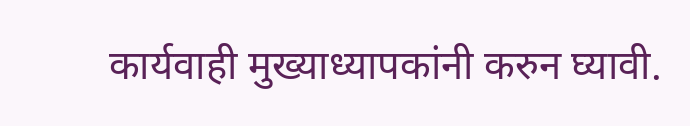कार्यवाही मुख्याध्यापकांनी करुन घ्यावी.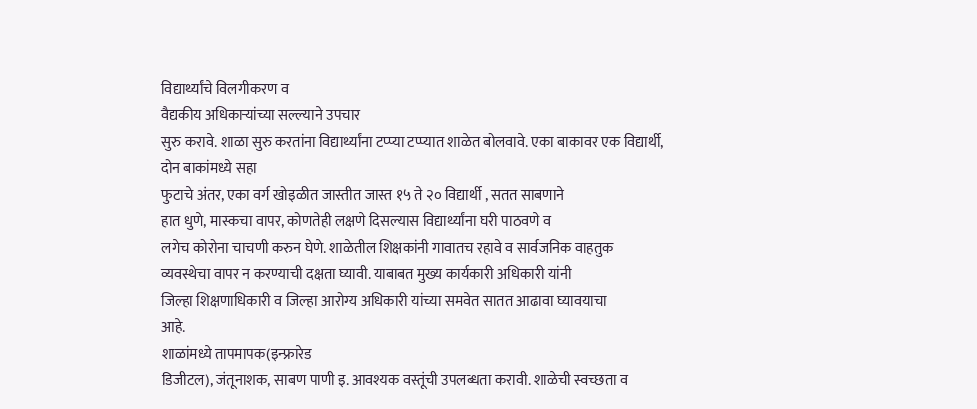विद्यार्थ्यांचे विलगीकरण व
वैद्यकीय अधिकाऱ्यांच्या सल्ल्याने उपचार
सुरु करावे. शाळा सुरु करतांना विद्यार्थ्यांना टप्प्या टप्प्यात शाळेत बोलवावे. एका बाकावर एक विद्यार्थी, दोन बाकांमध्ये सहा
फुटाचे अंतर, एका वर्ग खोइळीत जास्तीत जास्त १५ ते २० विद्यार्थी , सतत साबणाने
हात धुणे, मास्कचा वापर, कोणतेही लक्षणे दिसल्यास विद्यार्थ्यांना घरी पाठवणे व
लगेच कोरोना चाचणी करुन घेणे. शाळेतील शिक्षकांनी गावातच रहावे व सार्वजनिक वाहतुक
व्यवस्थेचा वापर न करण्याची दक्षता घ्यावी. याबाबत मुख्य कार्यकारी अधिकारी यांनी
जिल्हा शिक्षणाधिकारी व जिल्हा आरोग्य अधिकारी यांच्या समवेत सातत आढावा घ्यावयाचा
आहे.
शाळांमध्ये तापमापक(इन्फ्रारेड
डिजीटल), जंतूनाशक, साबण पाणी इ. आवश्यक वस्तूंची उपलब्धता करावी. शाळेची स्वच्छता व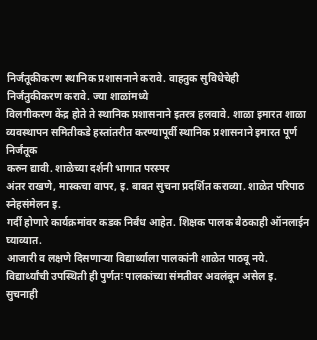निर्जंतूकीकरण स्थानिक प्रशासनाने करावे. वाहतुक सुविधेचेही
निर्जंतुकीकरण करावे. ज्या शाळांमध्ये
विलगीकरण केंद्र होते ते स्थानिक प्रशासनाने इतरत्र हलवावे. शाळा इमारत शाळा
व्यवस्थापन समितीकडे हस्तांतरीत करण्यापूर्वी स्थानिक प्रशासनाने इमारत पूर्ण निर्जंतूक
करुन द्यावी. शाळेच्या दर्शनी भागात परस्पर
अंतर राखणे, मास्कचा वापर, इ. बाबत सुचना प्रदर्शित कराव्या. शाळेत परिपाठ स्नेहसंमेलन इ.
गर्दी होणारे कार्यक्रमांवर कडक निर्बंध आहेत. शिक्षक पालक बैठकाही ऑनलाईन घ्याव्यात.
आजारी व लक्षणे दिसणाऱ्या विद्यार्थ्याला पालकांनी शाळेत पाठवू नये.
विद्यार्थ्यांची उपस्थिती ही पुर्णतः पालकांच्या संमतीवर अवलंबून असेल इ. सुचनाही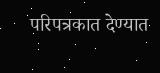परिपत्रकात देण्यात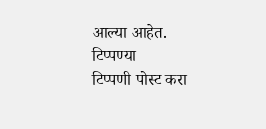आल्या आहेत.
टिप्पण्या
टिप्पणी पोस्ट करा